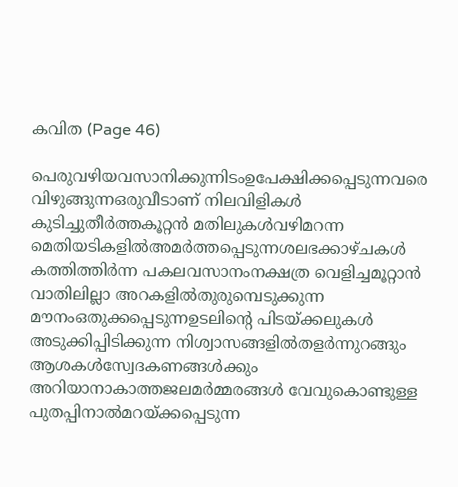കവിത (Page 46)

പെരുവഴിയവസാനിക്കുന്നിടംഉപേക്ഷിക്കപ്പെടുന്നവരെ വിഴുങ്ങുന്നഒരുവീടാണ് നിലവിളികൾ കുടിച്ചുതീർത്തകൂറ്റൻ മതിലുകൾവഴിമറന്ന മെതിയടികളിൽഅമർത്തപ്പെടുന്നശലഭക്കാഴ്‌ചകൾ കത്തിത്തിർന്ന പകലവസാനംനക്ഷത്ര വെളിച്ചമൂറ്റാൻ വാതിലില്ലാ അറകളിൽതുരുമ്പെടുക്കുന്ന മൗനംഒതുക്കപ്പെടുന്നഉടലിൻ്റെ പിടയ്ക്കലുകൾ അടുക്കിപ്പിടിക്കുന്ന നിശ്വാസങ്ങളിൽതളർന്നുറങ്ങും ആശകൾസ്വേദകണങ്ങൾക്കും അറിയാനാകാത്തജലമർമ്മരങ്ങൾ വേവുകൊണ്ടുള്ള പുതപ്പിനാൽമറയ്ക്കപ്പെടുന്ന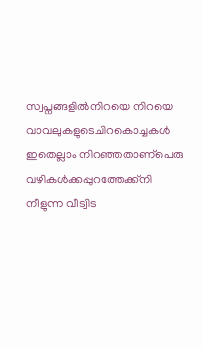സ്വപ്നങ്ങളിൽനിറയെ നിറയെ വാവലുകളുടെചിറകൊച്ചകൾ ഇതെല്ലാം നിറഞ്ഞതാണ്പെരു വഴികൾക്കപ്പുറത്തേക്ക്നി നീളുന്ന വീട്വിട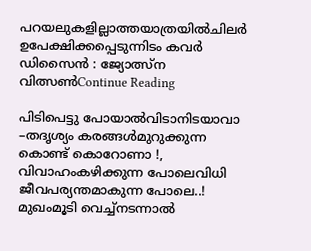പറയലുകളില്ലാത്തയാത്രയിൽചിലർ ഉപേക്ഷിക്കപ്പെടുന്നിടം കവർ ഡിസൈൻ : ജ്യോത്സ്ന വിത്സൺContinue Reading

പിടിപെട്ടു പോയാൽവിടാനിടയാവാ –തദൃശ്യം കരങ്ങൾമുറുക്കുന്ന കൊണ്ട് കൊറോണാ !, വിവാഹംകഴിക്കുന്ന പോലെവിധി ജീവപര്യന്തമാകുന്ന പോലെ..! മുഖംമൂടി വെച്ച്നടന്നാൽ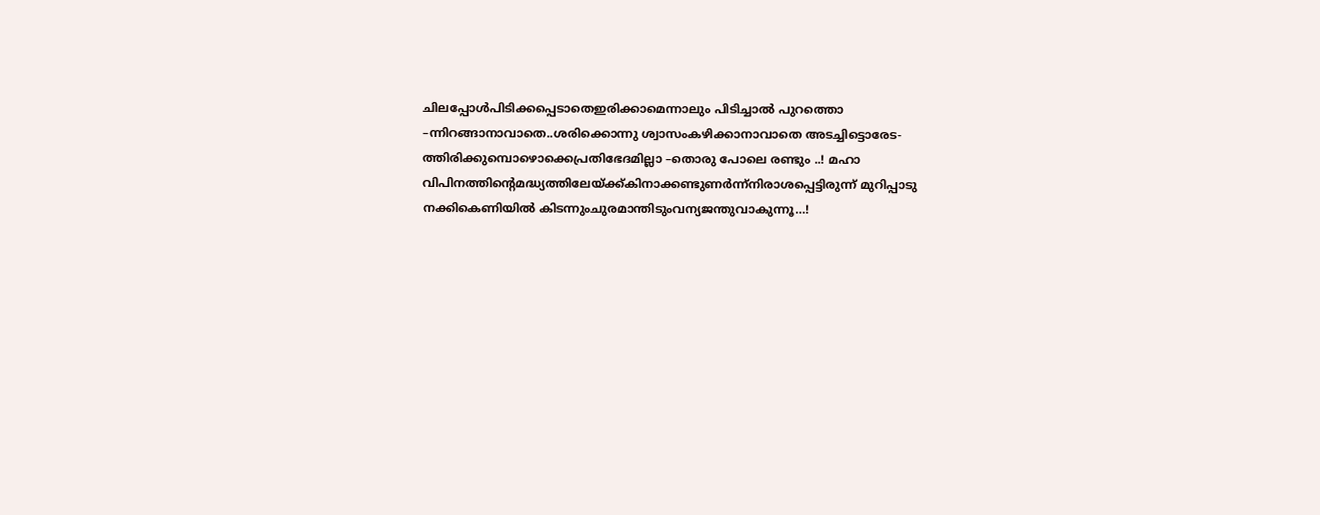ചിലപ്പോൾപിടിക്കപ്പെടാതെഇരിക്കാമെന്നാലും പിടിച്ചാൽ പുറത്തൊ –ന്നിറങ്ങാനാവാതെ..ശരിക്കൊന്നു ശ്വാസംകഴിക്കാനാവാതെ അടച്ചിട്ടൊരേട-ത്തിരിക്കുമ്പൊഴൊക്കെപ്രതിഭേദമില്ലാ –തൊരു പോലെ രണ്ടും ..! മഹാ വിപിനത്തിന്റെമദ്ധ്യത്തിലേയ്ക്ക്കിനാക്കണ്ടുണർന്ന്നിരാശപ്പെട്ടിരുന്ന് മുറിപ്പാടു നക്കികെണിയിൽ കിടന്നുംചുരമാന്തിടുംവന്യജന്തുവാകുന്നൂ…!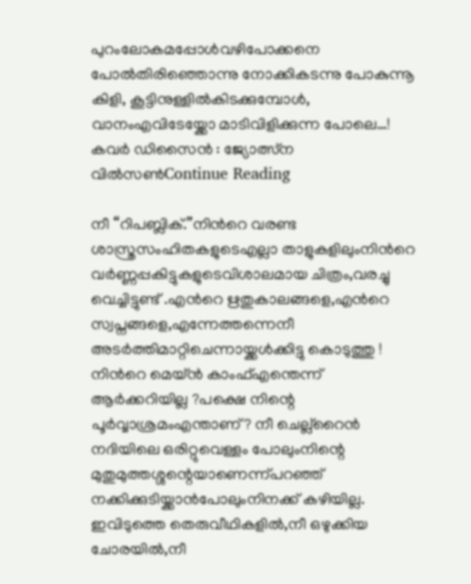പുറംലോകമപ്പോൾവഴിപോക്കനെ പോൽതിരിഞ്ഞൊന്നു നോക്കികടന്നു പോകുന്നൂ കിളി, കൂട്ടിനുള്ളിൽകിടക്കുമ്പോൾ, വാനംഎവിടേയ്ക്കോ മാടിവിളിക്കുന്ന പോലെ…! കവർ ഡിസൈൻ : ജ്യോത്സ്ന വിൽസൺContinue Reading

നീ “റിപബ്ലിക്.”നിന്‍റെ വരണ്ട ശാസ്ത്രസംഹിതകളുടെഎല്ലാ താളുകളിലുംനിന്‍റെ വര്‍ണ്ണപ്പകിട്ടുകളുടെവിശാലമായ ചിത്രം,വരച്ചു വെച്ചിട്ടുണ്ട് .എന്‍റെ ഋതുകാലങ്ങളെ,എന്‍റെ സ്വപ്നങ്ങളെ,എന്നേത്തന്നെനീ അടര്‍ത്തിമാറ്റിചെന്നായ്ക്കള്‍ക്കിട്ടു കൊടുത്തു ! നിന്‍റെ മെയ്ൻ കാംഫ്എന്തെന്ന് ആർക്കറിയില്ല ?പക്ഷെ നിന്റെ പൂർവ്വാശ്രമംഎന്താണ്? നീ ചെല്ല്റൈൻ നദിയിലെ ഒരിറ്റുവെള്ളം പോലുംനിന്റെ മുതുമുത്തശ്ശന്റെയാണെന്ന്പറഞ്ഞ് നക്കിക്കുടിയ്ക്കാൻപോലുംനിനക്ക് കഴിയില്ല. ഇവിടുത്തെ തെരുവീഥികളില്‍,നീ ഒഴുക്കിയ ചോരയില്‍,നീ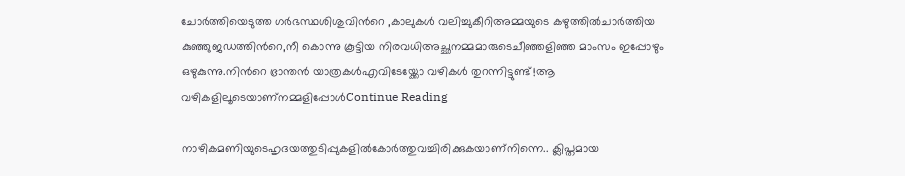ചോര്‍ത്തിയെടുത്ത ഗര്‍ഭസ്ഥശിശുവിന്‍റെ ,കാലുകള്‍ വലിച്ചുകീറിഅമ്മയുടെ കഴുത്തില്‍ചാര്‍ത്തിയ കുഞ്ഞുജഡത്തിന്‍റെ,നീ കൊന്നു കൂട്ടിയ നിരവധിഅച്ഛനമ്മമാരുടെചീഞ്ഞളിഞ്ഞ മാംസം ഇപ്പോഴും ഒഴുകുന്നു.നിന്‍റെ ഭ്രാന്തന്‍ യാത്രകള്‍എവിടേയ്ക്കോ വഴികള്‍ തുറന്നിട്ടുണ്ട്!ആ വഴികളിലൂടെയാണ്നമ്മളിപ്പോള്‍Continue Reading

നാഴികമണിയുടെഹൃദയത്തുടിപ്പുകളിൽകോർത്തുവച്ചിരിക്കുകയാണ്നിന്നെ.. ക്ലിപ്തമായ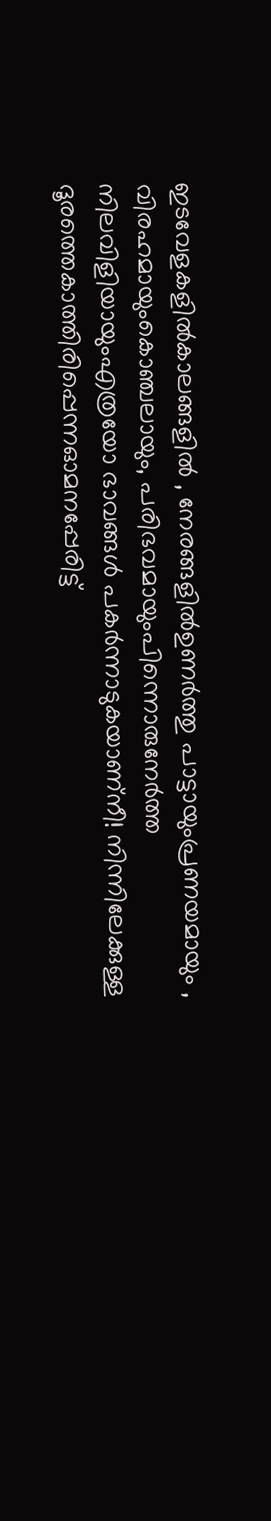ഇടവേളകളിൽകാലങ്ങളിൽ ‍, നേരങ്ങളിൽഉണർത്തു പാട്ടായുംപ്രണയമായും , വിരഹമായുംകൊഞ്ചലായും, പരിഭവമായുംപിന്നൊരുനേർത്ത നിലവിളിയായുംഎത്രയോ ഭാവങ്ങൾ ‍പകർന്നാടുകയാണ്നീ! നിന്നിലേക്കുള്ള ദൂരത്തെകാത്തിരിപ്പെന്നഓമനപ്പേരിട്ട്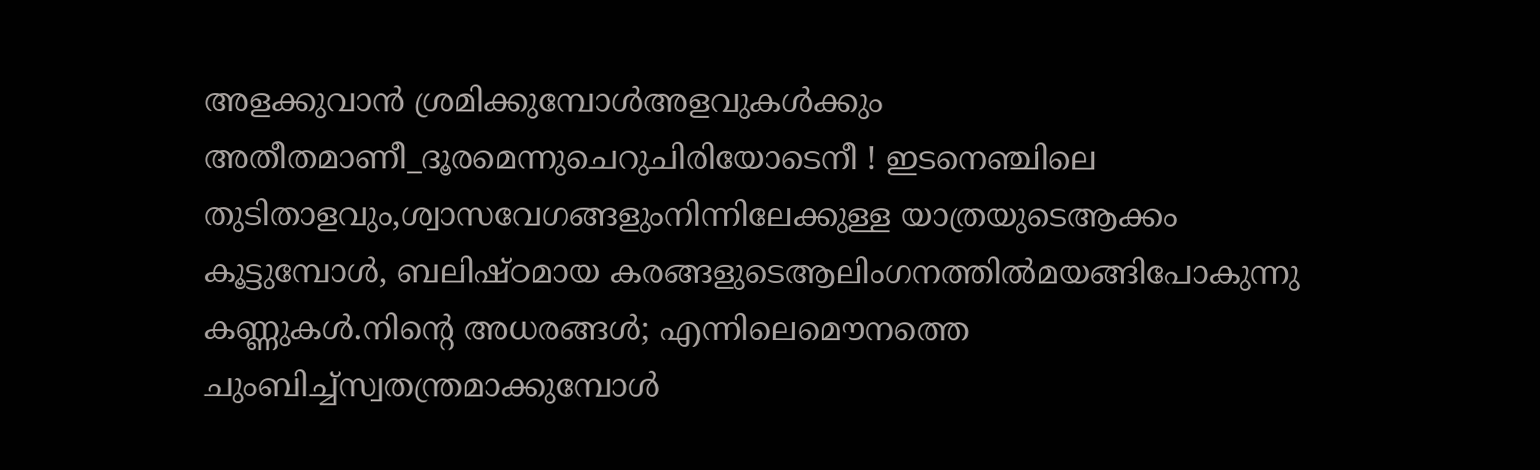അളക്കുവാൻ ‍ശ്രമിക്കുമ്പോൾഅളവുകൾക്കും അതീതമാണീ_ദൂരമെന്നുചെറുചിരിയോടെനീ ! ഇടനെഞ്ചിലെ തുടിതാളവും,ശ്വാസവേഗങ്ങളുംനിന്നിലേക്കുള്ള യാത്രയുടെആക്കം കൂട്ടുമ്പോൾ, ബലിഷ്ഠമായ കരങ്ങളുടെആലിംഗനത്തിൽമയങ്ങിപോകുന്നു കണ്ണുകൾ.നിന്‍റെ അധരങ്ങൾ; എന്നിലെമൌനത്തെ ചുംബിച്ച്സ്വതന്ത്രമാക്കുമ്പോൾ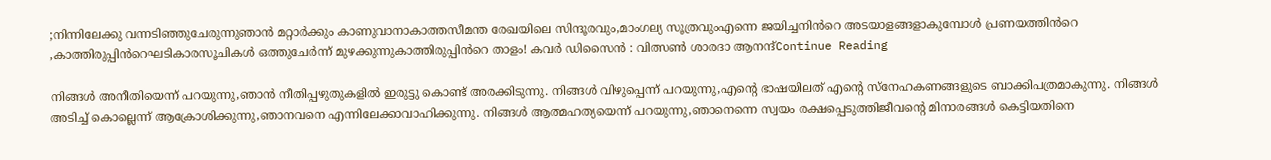;നിന്നിലേക്കു വന്നടിഞ്ഞുചേരുന്നുഞാൻ മറ്റാർക്കും കാണുവാനാകാത്തസീമന്ത രേഖയിലെ സിന്ദൂരവും,മാംഗല്യ സൂത്രവുംഎന്നെ ജയിച്ചനിൻറെ അടയാളങ്ങളാകുമ്പോൾ ‍പ്രണയത്തിൻറെ ,കാത്തിരുപ്പിൻറെഘടികാരസൂചികൾ ‍ഒത്തുചേർന്ന് മുഴക്കുന്നുകാത്തിരുപ്പിൻറെ താളം! കവർ ഡിസൈൻ : വിത്സൺ ശാരദാ ആനന്ദ്Continue Reading

നിങ്ങൾ അനീതിയെന്ന് പറയുന്നു,ഞാൻ നീതിപ്പഴുതുകളിൽ ഇരുട്ടു കൊണ്ട് അരക്കിടുന്നു. നിങ്ങൾ വിഴുപ്പെന്ന് പറയുന്നു,എൻ്റെ ഭാഷയിലത് എൻ്റെ സ്നേഹകണങ്ങളുടെ ബാക്കിപത്രമാകുന്നു. നിങ്ങൾ അടിച്ച് കൊല്ലെന്ന് ആക്രോശിക്കുന്നു,ഞാനവനെ എന്നിലേക്കാവാഹിക്കുന്നു. നിങ്ങൾ ആത്മഹത്യയെന്ന് പറയുന്നു,ഞാനെന്നെ സ്വയം രക്ഷപ്പെടുത്തിജീവൻ്റെ മിനാരങ്ങൾ കെട്ടിയതിനെ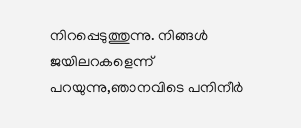നിറപ്പെടുത്തുന്നു. നിങ്ങൾ ജയിലറകളെന്ന് പറയുന്നു,ഞാനവിടെ പനിനീർ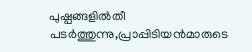പുഷ്പങ്ങളിൽതീ പടർത്തുന്നു,പ്രാപ്പിടിയൻമാരുടെ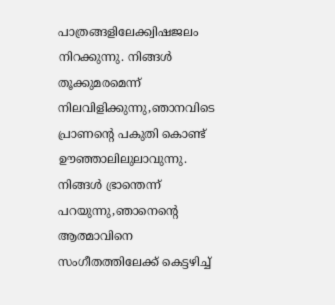പാത്രങ്ങളിലേക്ക്വിഷജലം നിറക്കുന്നു. നിങ്ങൾ തൂക്കുമരമെന്ന് നിലവിളിക്കുന്നു,ഞാനവിടെ പ്രാണൻ്റെ പകുതി കൊണ്ട് ഊഞ്ഞാലിലുലാവുന്നു. നിങ്ങൾ ഭ്രാന്തെന്ന് പറയുന്നു,ഞാനെൻ്റെ ആത്മാവിനെ സംഗീതത്തിലേക്ക് കെട്ടഴിച്ച്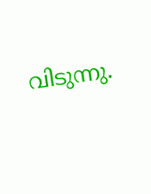വിടുന്നു.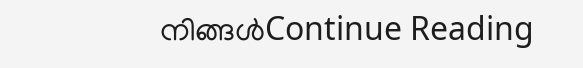നിങ്ങൾContinue Reading